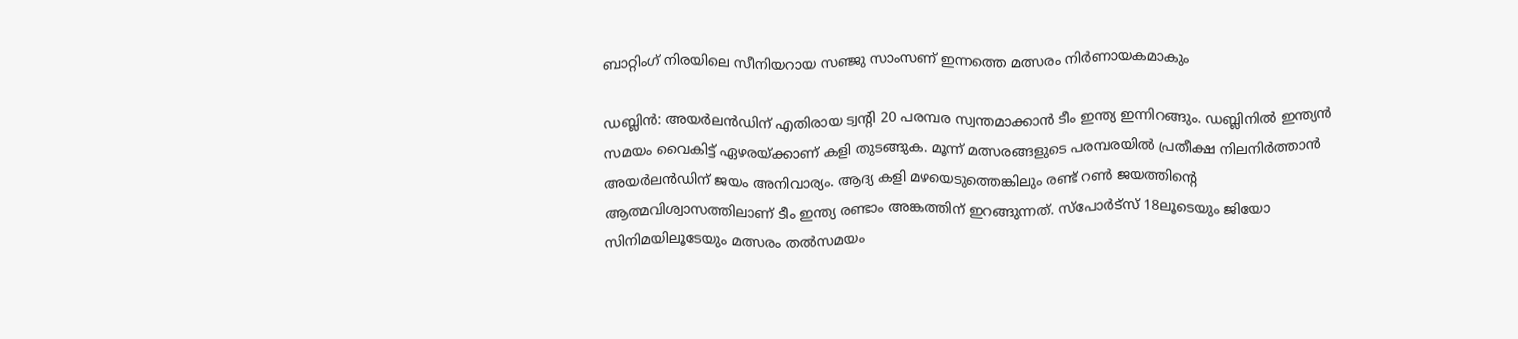ബാറ്റിംഗ് നിരയിലെ സീനിയറായ സഞ്ജു സാംസണ് ഇന്നത്തെ മത്സരം നിർണായകമാകും

ഡബ്ലിന്‍: അയ‍ര്‍ലന്‍ഡിന് എതിരായ ട്വന്‍റി 20 പരമ്പര സ്വന്തമാക്കാൻ ടീം ഇന്ത്യ ഇന്നിറങ്ങും. ഡബ്ലിനിൽ ഇന്ത്യന്‍ സമയം വൈകിട്ട് ഏഴരയ്ക്കാണ് കളി തുടങ്ങുക. മൂന്ന് മത്സരങ്ങളുടെ പരമ്പരയില്‍ പ്രതീക്ഷ നിലനിർത്താൻ അയർലൻഡിന് ജയം അനിവാര്യം. ആദ്യ കളി മഴയെടുത്തെങ്കിലും രണ്ട് റൺ ജയത്തിന്‍റെ ആത്മവിശ്വാസത്തിലാണ് ടീം ഇന്ത്യ രണ്ടാം അങ്കത്തിന് ഇറങ്ങുന്നത്. സ്പോര്‍ട്‌സ് 18ലൂടെയും ജിയോ സിനിമയിലൂടേയും മത്സരം തല്‍സമയം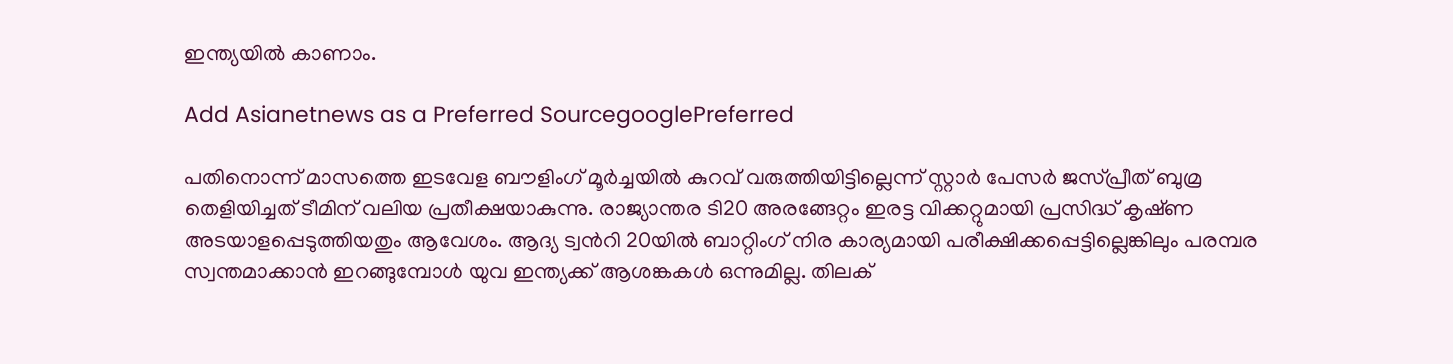ഇന്ത്യയില്‍ കാണാം.

Add Asianetnews as a Preferred SourcegooglePreferred

പതിനൊന്ന് മാസത്തെ ഇടവേള ബൗളിംഗ് മൂർച്ചയിൽ കുറവ് വരുത്തിയിട്ടില്ലെന്ന് സ്റ്റാര്‍ പേസര്‍ ജസ്പ്രീത് ബുമ്ര തെളിയിച്ചത് ടീമിന് വലിയ പ്രതീക്ഷയാകുന്നു. രാജ്യാന്തര ടി20 അരങ്ങേറ്റം ഇരട്ട വിക്കറ്റുമായി പ്രസിദ്ധ് കൃഷ്‌ണ അടയാളപ്പെടുത്തിയതും ആവേശം. ആദ്യ ട്വന്‍റി 20യില്‍ ബാറ്റിംഗ് നിര കാര്യമായി പരീക്ഷിക്കപ്പെട്ടില്ലെങ്കിലും പരമ്പര സ്വന്തമാക്കാൻ ഇറങ്ങുമ്പോൾ യുവ ഇന്ത്യക്ക് ആശങ്കകൾ ഒന്നുമില്ല. തിലക്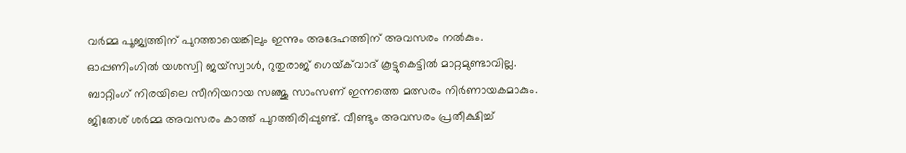വർമ്മ പൂജ്യത്തിന് പുറത്തായെങ്കിലും ഇന്നും അദേഹത്തിന് അവസരം നൽകും. ഓപ്പണിംഗിൽ യശസ്വി ജയ്സ്വാൾ, റുതുരാജ് ഗെയ്‌ക്‌വാദ് കൂട്ടുകെട്ടിൽ മാറ്റമുണ്ടാവില്ല. ബാറ്റിംഗ് നിരയിലെ സീനിയറായ സഞ്ജു സാംസണ് ഇന്നത്തെ മത്സരം നിർണായകമാകും. ജിതേശ് ശര്‍മ്മ അവസരം കാത്ത് പുറത്തിരിപ്പുണ്ട്. വീണ്ടും അവസരം പ്രതീക്ഷിച്ച്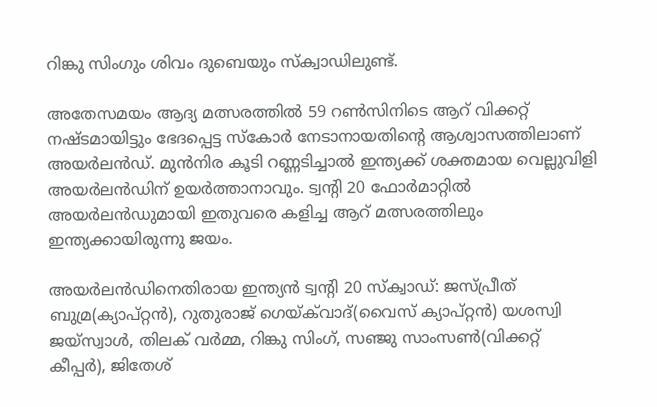റിങ്കു സിംഗും ശിവം ദുബെയും സ്ക്വാഡിലുണ്ട്.

അതേസമയം ആദ്യ മത്സരത്തില്‍ 59 റൺസിനിടെ ആറ് വിക്കറ്റ് നഷ്ടമായിട്ടും ഭേദപ്പെട്ട സ്കോർ നേടാനായതിന്‍റെ ആശ്വാസത്തിലാണ് അയർലൻഡ്. മുൻനിര കൂടി റണ്ണടിച്ചാൽ ഇന്ത്യക്ക് ശക്തമായ വെല്ലുവിളി അയര്‍ലന്‍ഡിന് ഉയർത്താനാവും. ട്വന്‍റി 20 ഫോര്‍മാറ്റില്‍ അയർലൻഡുമായി ഇതുവരെ കളിച്ച ആറ് മത്സരത്തിലും ഇന്ത്യക്കായിരുന്നു ജയം.

അയർലന്‍ഡിനെതിരായ ഇന്ത്യന്‍ ട്വന്‍റി 20 സ്ക്വാഡ്: ജസ്പ്രീത് ബുമ്ര(ക്യാപ്റ്റന്‍), റുതുരാജ് ഗെയ്‌ക്‌വാദ്(വൈസ് ക്യാപ്റ്റന്‍) യശസ്വി ജയ്‌സ്വാള്‍, തിലക് വര്‍മ്മ, റിങ്കു സിംഗ്, സഞ്ജു സാംസണ്‍(വിക്കറ്റ് കീപ്പര്‍), ജിതേശ്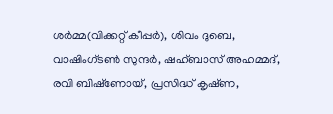ശര്‍മ്മ(വിക്കറ്റ് കീപ്പര്‍), ശിവം ദുബെ, വാഷിംഗ്‌ടണ്‍ സുന്ദര്‍, ഷഹ്ബാസ് അഹമ്മദ്, രവി ബിഷ്‌ണോയ്, പ്രസിദ്ധ് കൃഷ്‌ണ,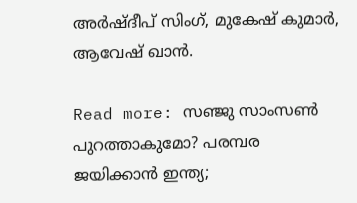അര്‍ഷ്‌ദീപ് സിംഗ്, മുകേഷ് കുമാര്‍, ആവേഷ് ഖാന്‍.

Read more: സഞ്ജു സാംസണ്‍ പുറത്താകുമോ? പരമ്പര ജയിക്കാന്‍ ഇന്ത്യ;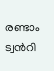രണ്ടാം ട്വന്‍റി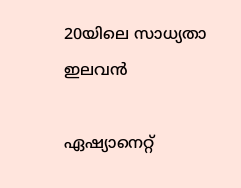20യിലെ സാധ്യതാ ഇലവന്‍

ഏഷ്യാനെറ്റ്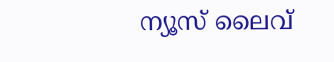ന്യൂസ് ലൈവ്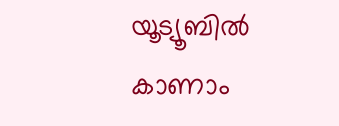യൂട്യൂബിൽ കാണാം